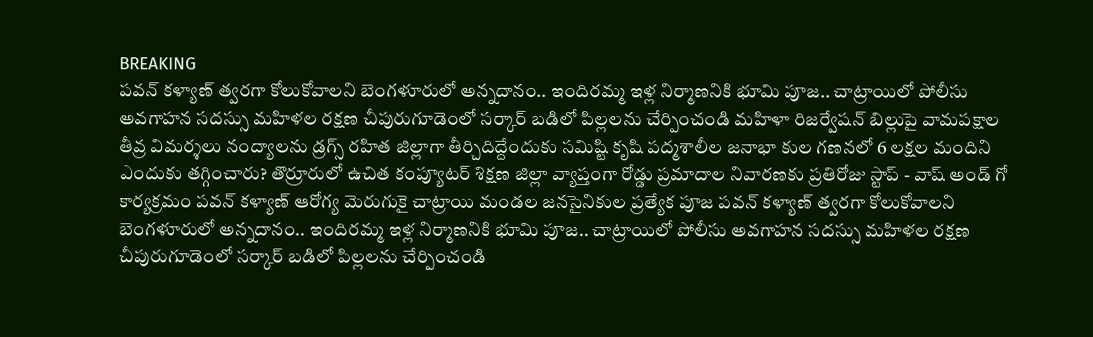BREAKING
పవన్ కళ్యాణ్ త్వరగా కోలుకోవాలని బెంగళూరులో అన్నదానం.. ఇందిరమ్మ ఇళ్ల నిర్మాణనికి భూమి పూజ.. చాట్రాయిలో పోలీసు అవగాహన సదస్సు మహిళల రక్షణ చీపురుగూడెంలో సర్కార్ బడిలో పిల్లలను చేర్పించండి మహిళా రిజర్వేషన్ బిల్లుపై వామపక్షాల తీవ్ర విమర్శలు నంద్యాలను డ్రగ్స్ రహిత జిల్లాగా తీర్చిదిద్దేందుకు సమిష్టి కృషి పద్మశాలీల జనాభా కుల గణనలో 6 లక్షల మందిని ఎందుకు తగ్గించారు? తొర్రూరులో ఉచిత కంప్యూటర్ శిక్షణ జిల్లా వ్యాప్తంగా రోడ్డు ప్రమాదాల నివారణకు ప్రతిరోజు స్టాప్‌ - వాష్‌ అండ్‌ గో కార్యక్రమం పవన్ కళ్యాణ్ ఆరోగ్య మెరుగుకై చాట్రాయి మండల జనసైనికుల ప్రత్యేక పూజ పవన్ కళ్యాణ్ త్వరగా కోలుకోవాలని బెంగళూరులో అన్నదానం.. ఇందిరమ్మ ఇళ్ల నిర్మాణనికి భూమి పూజ.. చాట్రాయిలో పోలీసు అవగాహన సదస్సు మహిళల రక్షణ చీపురుగూడెంలో సర్కార్ బడిలో పిల్లలను చేర్పించండి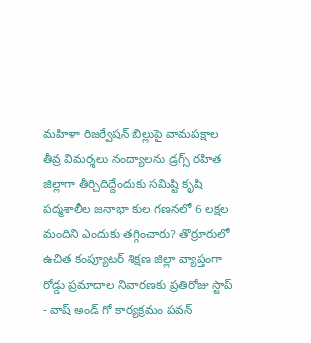మహిళా రిజర్వేషన్ బిల్లుపై వామపక్షాల తీవ్ర విమర్శలు నంద్యాలను డ్రగ్స్ రహిత జిల్లాగా తీర్చిదిద్దేందుకు సమిష్టి కృషి పద్మశాలీల జనాభా కుల గణనలో 6 లక్షల మందిని ఎందుకు తగ్గించారు? తొర్రూరులో ఉచిత కంప్యూటర్ శిక్షణ జిల్లా వ్యాప్తంగా రోడ్డు ప్రమాదాల నివారణకు ప్రతిరోజు స్టాప్‌ - వాష్‌ అండ్‌ గో కార్యక్రమం పవన్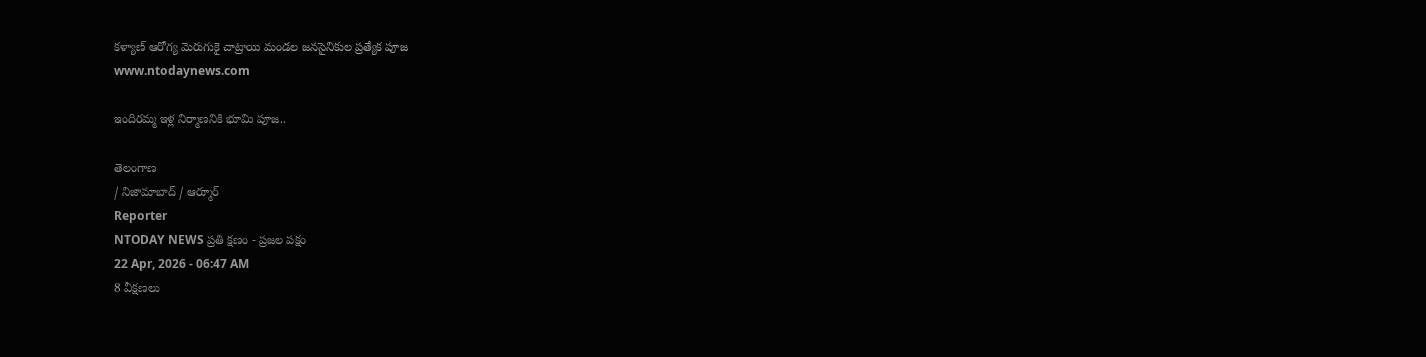కళ్యాణ్ ఆరోగ్య మెరుగుకై చాట్రాయి మండల జనసైనికుల ప్రత్యేక పూజ
www.ntodaynews.com

ఇందిరమ్మ ఇళ్ల నిర్మాణనికి భూమి పూజ..

తెలంగాణ
/ నిజామాబాద్ / ఆర్మూర్
Reporter
NTODAY NEWS ప్రతి క్షణం - ప్రజల పక్షం
22 Apr, 2026 - 06:47 AM
8 వీక్షణలు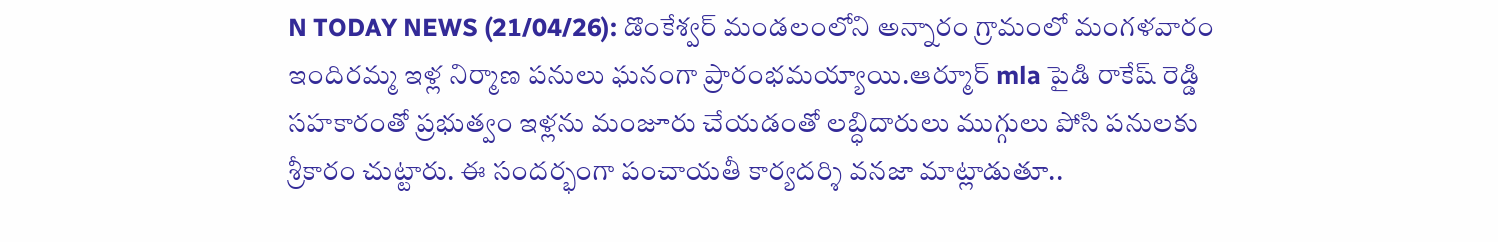N TODAY NEWS (21/04/26): డొంకేశ్వర్ మండలంలోని అన్నారం గ్రామంలో మంగళవారం ఇందిరమ్మ ఇళ్ల నిర్మాణ పనులు ఘనంగా ప్రారంభమయ్యాయి.ఆర్మూర్ mla పైడి రాకేష్ రెడ్డి సహకారంతో ప్రభుత్వం ఇళ్లను మంజూరు చేయడంతో లబ్ధిదారులు ముగ్గులు పోసి పనులకు శ్రీకారం చుట్టారు. ఈ సందర్భంగా పంచాయతీ కార్యదర్శి వనజా మాట్లాడుతూ..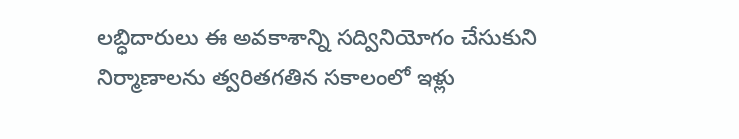లబ్ధిదారులు ఈ అవకాశాన్ని సద్వినియోగం చేసుకుని నిర్మాణాలను త్వరితగతిన సకాలంలో ఇళ్లు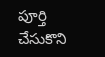పూర్తి చేసుకొని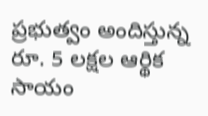ప్రభుత్వం అందిస్తున్న రూ. 5 లక్షల ఆర్థిక సాయం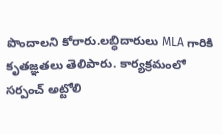పొందాలని కోరారు.లబ్ధిదారులు MLA గారికి కృతజ్ఞతలు తెలిపారు. కార్యక్రమంలో సర్పంచ్ అట్టోలి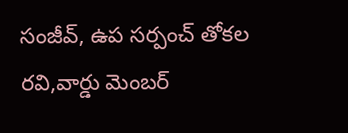సంజీవ్, ఉప సర్పంచ్ తోకల రవి,వార్డు మెంబర్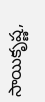సాయికృష్ణ,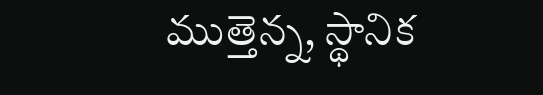ముత్తెన్న, స్థానిక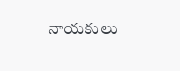నాయకులు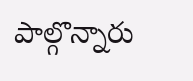పాల్గొన్నారు